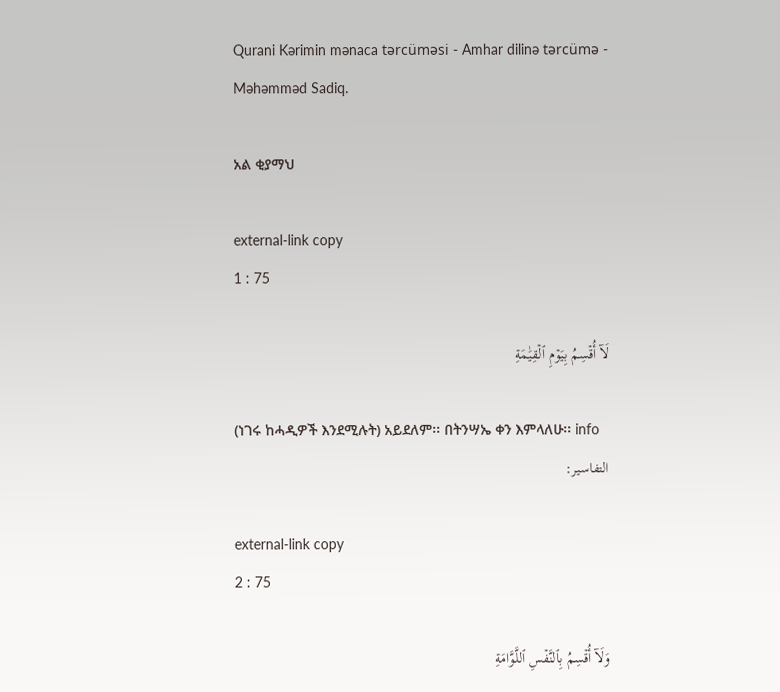Qurani Kərimin mənaca tərcüməsi - Amhar dilinə tərcümə - Məhəmməd Sadiq.

አል ቂያማህ

external-link copy
1 : 75

لَآ أُقۡسِمُ بِيَوۡمِ ٱلۡقِيَٰمَةِ

(ነገሩ ከሓዲዎች እንደሚሉት) አይደለም፡፡ በትንሣኤ ቀን እምላለሁ፡፡ info
التفاسير:

external-link copy
2 : 75

وَلَآ أُقۡسِمُ بِٱلنَّفۡسِ ٱللَّوَّامَةِ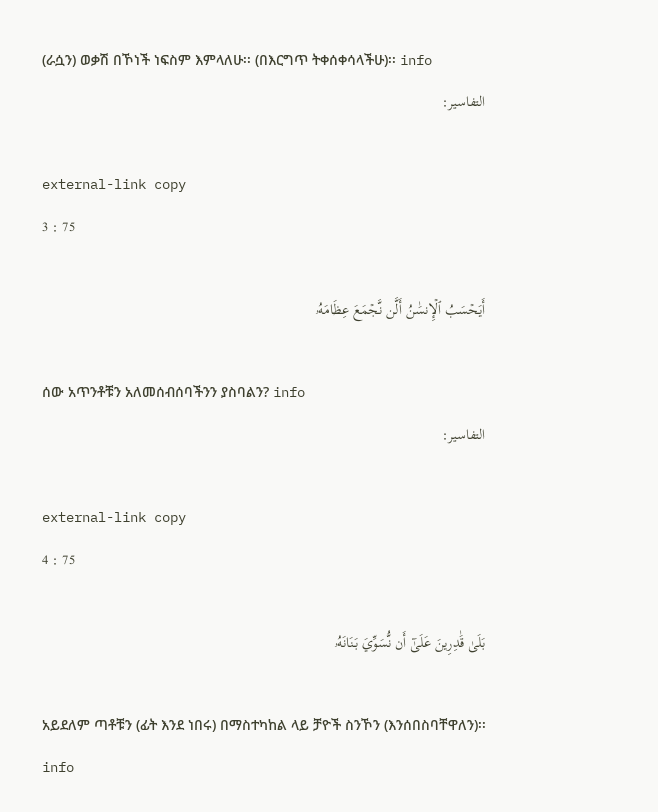(ራሷን) ወቃሽ በኾነች ነፍስም እምላለሁ፡፡ (በእርግጥ ትቀሰቀሳላችሁ)፡፡ info
التفاسير:

external-link copy
3 : 75

أَيَحۡسَبُ ٱلۡإِنسَٰنُ أَلَّن نَّجۡمَعَ عِظَامَهُۥ

ሰው አጥንቶቹን አለመሰብሰባችንን ያስባልን? info
التفاسير:

external-link copy
4 : 75

بَلَىٰ قَٰدِرِينَ عَلَىٰٓ أَن نُّسَوِّيَ بَنَانَهُۥ

አይደለም ጣቶቹን (ፊት እንደ ነበሩ) በማስተካከል ላይ ቻዮች ስንኾን (እንሰበስባቸዋለን)፡፡ info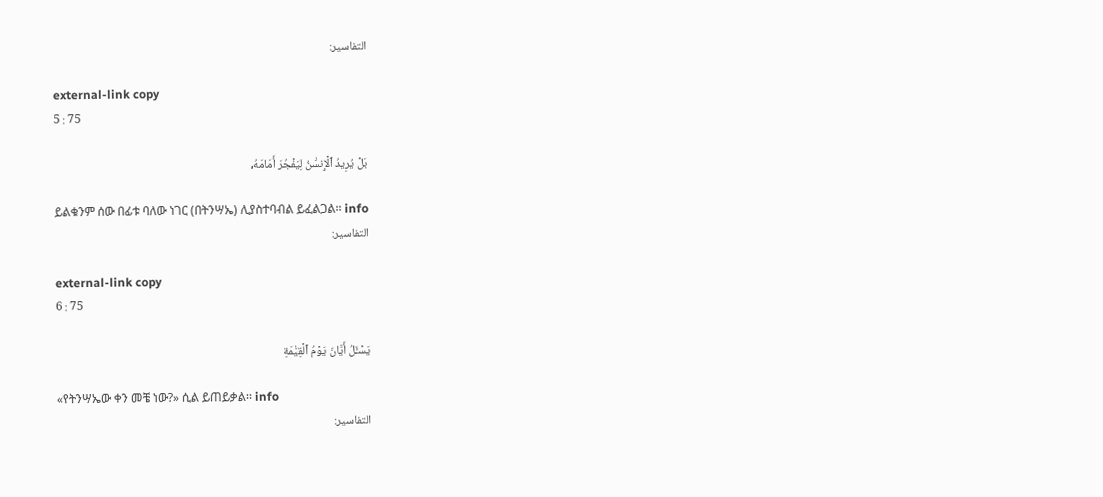التفاسير:

external-link copy
5 : 75

بَلۡ يُرِيدُ ٱلۡإِنسَٰنُ لِيَفۡجُرَ أَمَامَهُۥ

ይልቁንም ሰው በፊቱ ባለው ነገር (በትንሣኤ) ሊያስተባብል ይፈልጋል፡፡ info
التفاسير:

external-link copy
6 : 75

يَسۡـَٔلُ أَيَّانَ يَوۡمُ ٱلۡقِيَٰمَةِ

«የትንሣኤው ቀን መቼ ነው?» ሲል ይጠይቃል፡፡ info
التفاسير: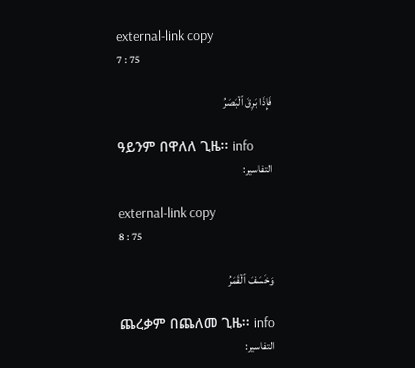external-link copy
7 : 75

فَإِذَا بَرِقَ ٱلۡبَصَرُ

ዓይንም በዋለለ ጊዜ፡፡ info
التفاسير:

external-link copy
8 : 75

وَخَسَفَ ٱلۡقَمَرُ

ጨረቃም በጨለመ ጊዜ፡፡ info
التفاسير: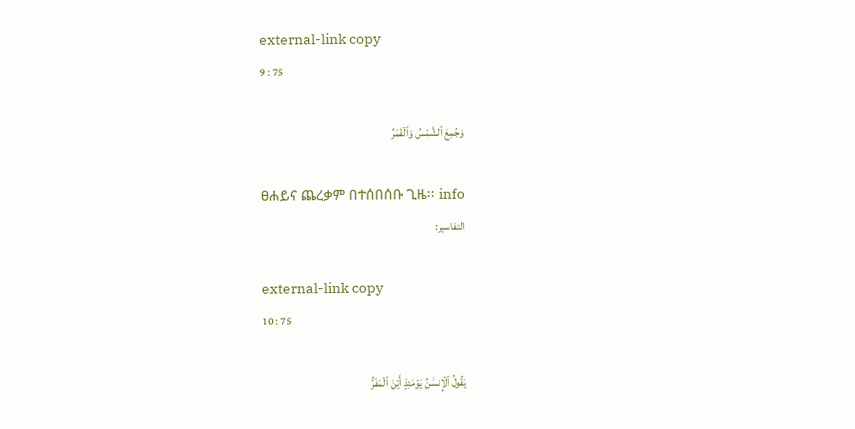external-link copy
9 : 75

وَجُمِعَ ٱلشَّمۡسُ وَٱلۡقَمَرُ

ፀሐይና ጨረቃም በተሰበሰቡ ጊዜ፡፡ info
التفاسير:

external-link copy
10 : 75

يَقُولُ ٱلۡإِنسَٰنُ يَوۡمَئِذٍ أَيۡنَ ٱلۡمَفَرُّ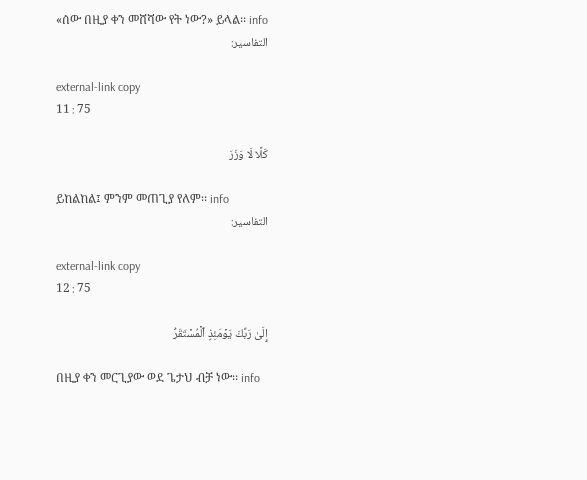«ሰው በዚያ ቀን መሸሻው የት ነው?» ይላል፡፡ info
التفاسير:

external-link copy
11 : 75

كَلَّا لَا وَزَرَ

ይከልከል፤ ምንም መጠጊያ የለም፡፡ info
التفاسير:

external-link copy
12 : 75

إِلَىٰ رَبِّكَ يَوۡمَئِذٍ ٱلۡمُسۡتَقَرُّ

በዚያ ቀን መርጊያው ወደ ጌታህ ብቻ ነው፡፡ info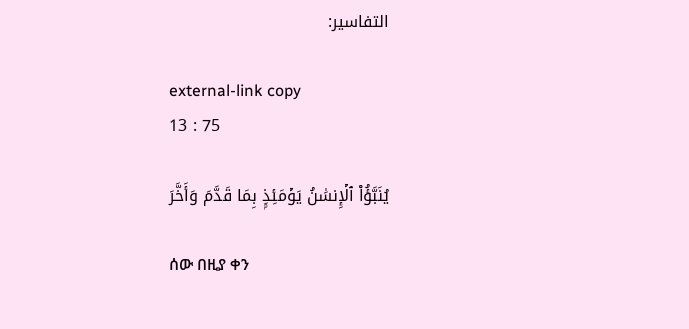التفاسير:

external-link copy
13 : 75

يُنَبَّؤُاْ ٱلۡإِنسَٰنُ يَوۡمَئِذِۭ بِمَا قَدَّمَ وَأَخَّرَ

ሰው በዚያ ቀን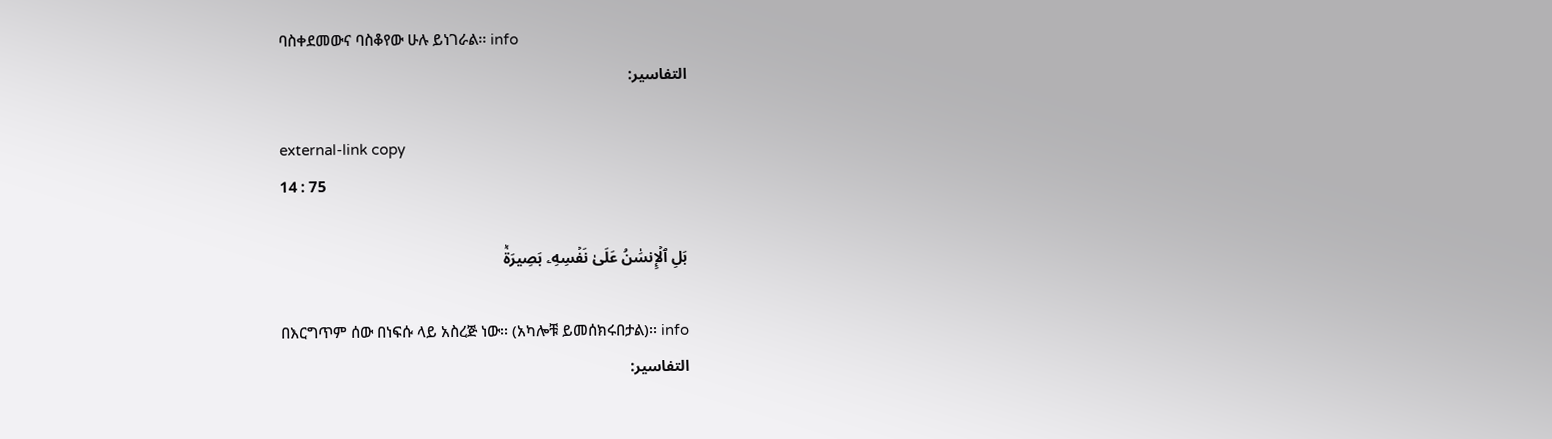ባስቀደመውና ባስቆየው ሁሉ ይነገራል፡፡ info
التفاسير:

external-link copy
14 : 75

بَلِ ٱلۡإِنسَٰنُ عَلَىٰ نَفۡسِهِۦ بَصِيرَةٞ

በእርግጥም ሰው በነፍሱ ላይ አስረጅ ነው፡፡ (አካሎቹ ይመሰክሩበታል)፡፡ info
التفاسير: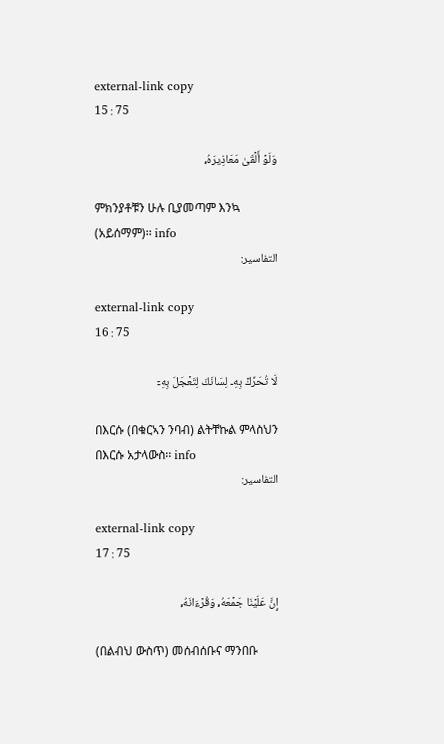external-link copy
15 : 75

وَلَوۡ أَلۡقَىٰ مَعَاذِيرَهُۥ

ምክንያቶቹን ሁሉ ቢያመጣም እንኳ (አይሰማም)፡፡ info
التفاسير:

external-link copy
16 : 75

لَا تُحَرِّكۡ بِهِۦ لِسَانَكَ لِتَعۡجَلَ بِهِۦٓ

በእርሱ (በቁርኣን ንባብ) ልትቸኩል ምላስህን በእርሱ አታላውስ፡፡ info
التفاسير:

external-link copy
17 : 75

إِنَّ عَلَيۡنَا جَمۡعَهُۥ وَقُرۡءَانَهُۥ

(በልብህ ውስጥ) መሰብሰቡና ማንበቡ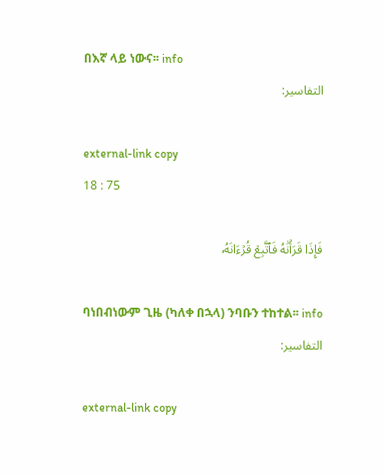በእኛ ላይ ነውና፡፡ info
التفاسير:

external-link copy
18 : 75

فَإِذَا قَرَأۡنَٰهُ فَٱتَّبِعۡ قُرۡءَانَهُۥ

ባነበብነውም ጊዜ (ካለቀ በኋላ) ንባቡን ተከተል፡፡ info
التفاسير:

external-link copy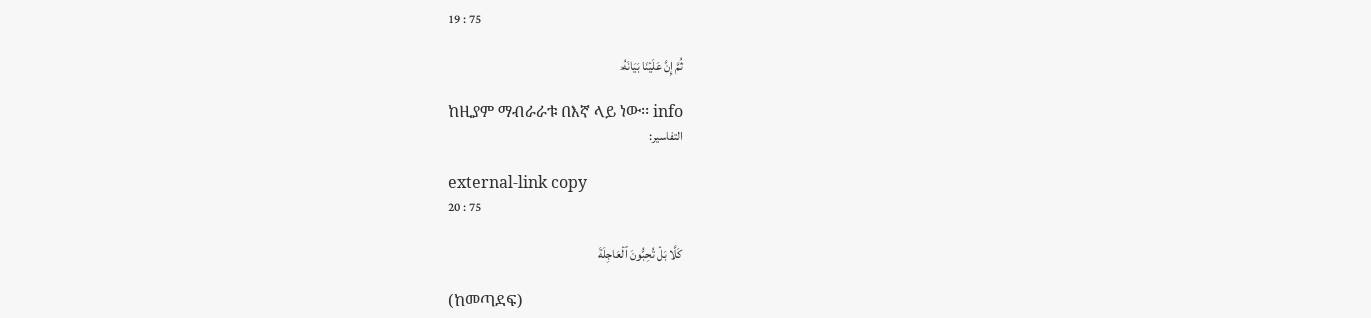19 : 75

ثُمَّ إِنَّ عَلَيۡنَا بَيَانَهُۥ

ከዚያም ማብራራቱ በእኛ ላይ ነው፡፡ info
التفاسير:

external-link copy
20 : 75

كَلَّا بَلۡ تُحِبُّونَ ٱلۡعَاجِلَةَ

(ከመጣደፍ)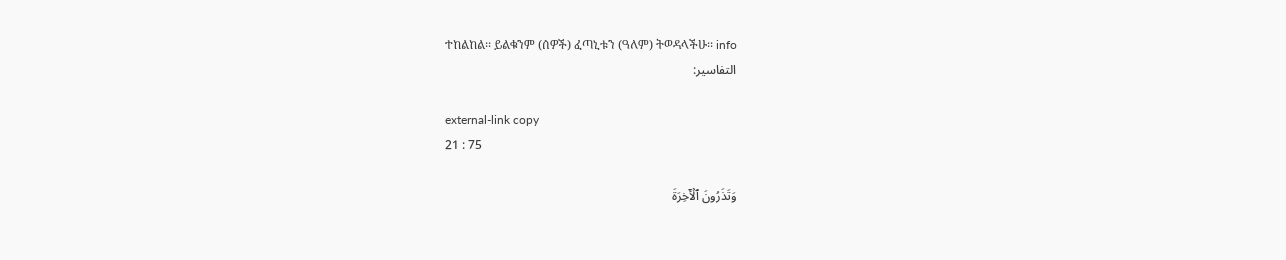ተከልከል፡፡ ይልቁንም (ሰዎች) ፈጣኒቱን (ዓለም) ትወዳላችሁ፡፡ info
التفاسير:

external-link copy
21 : 75

وَتَذَرُونَ ٱلۡأٓخِرَةَ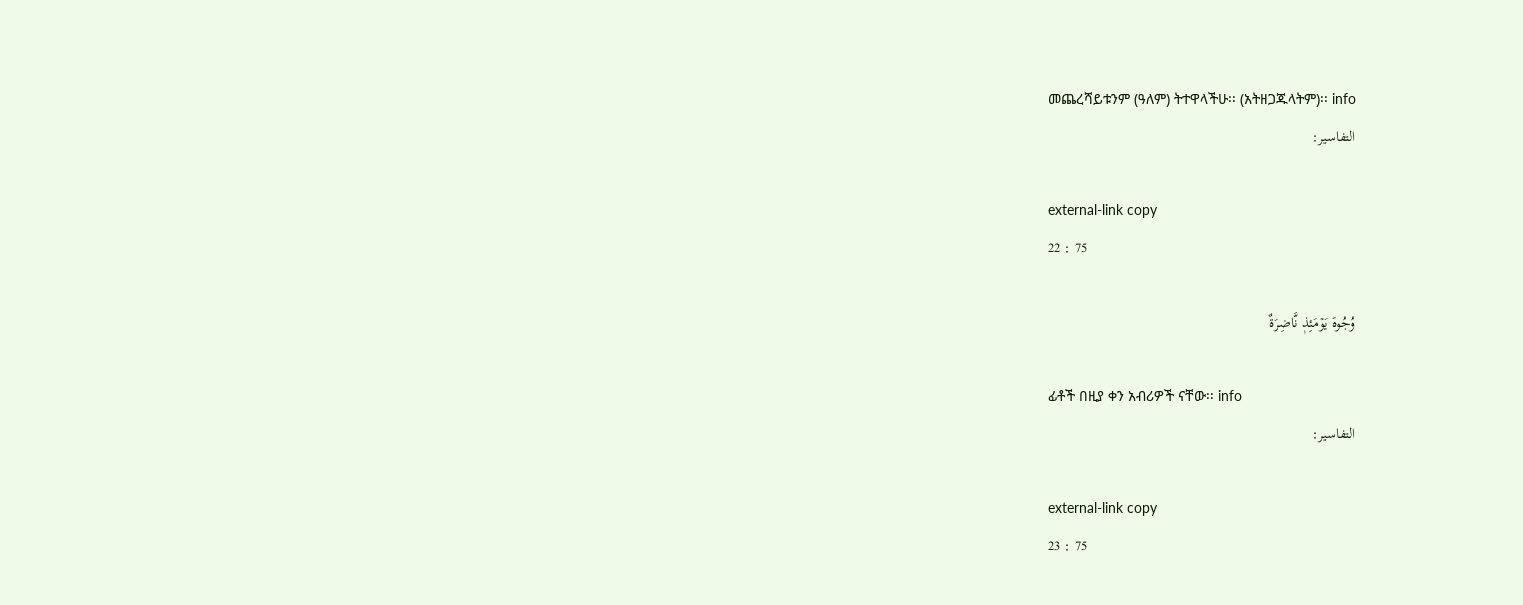መጨረሻይቱንም (ዓለም) ትተዋላችሁ፡፡ (አትዘጋጁላትም)፡፡ info
التفاسير:

external-link copy
22 : 75

وُجُوهٞ يَوۡمَئِذٖ نَّاضِرَةٌ

ፊቶች በዚያ ቀን አብሪዎች ናቸው፡፡ info
التفاسير:

external-link copy
23 : 75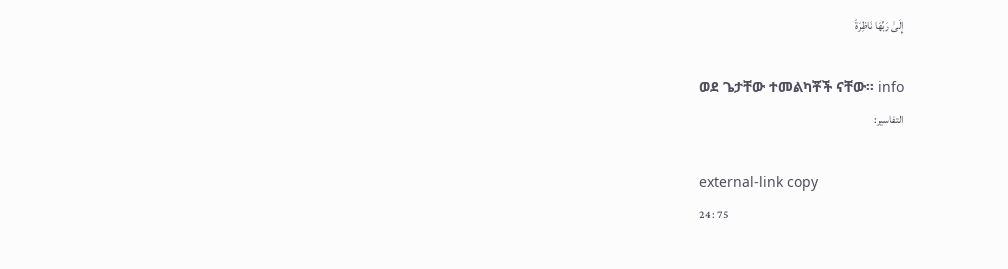إِلَىٰ رَبِّهَا نَاظِرَةٞ

ወደ ጌታቸው ተመልካቾች ናቸው፡፡ info
التفاسير:

external-link copy
24 : 75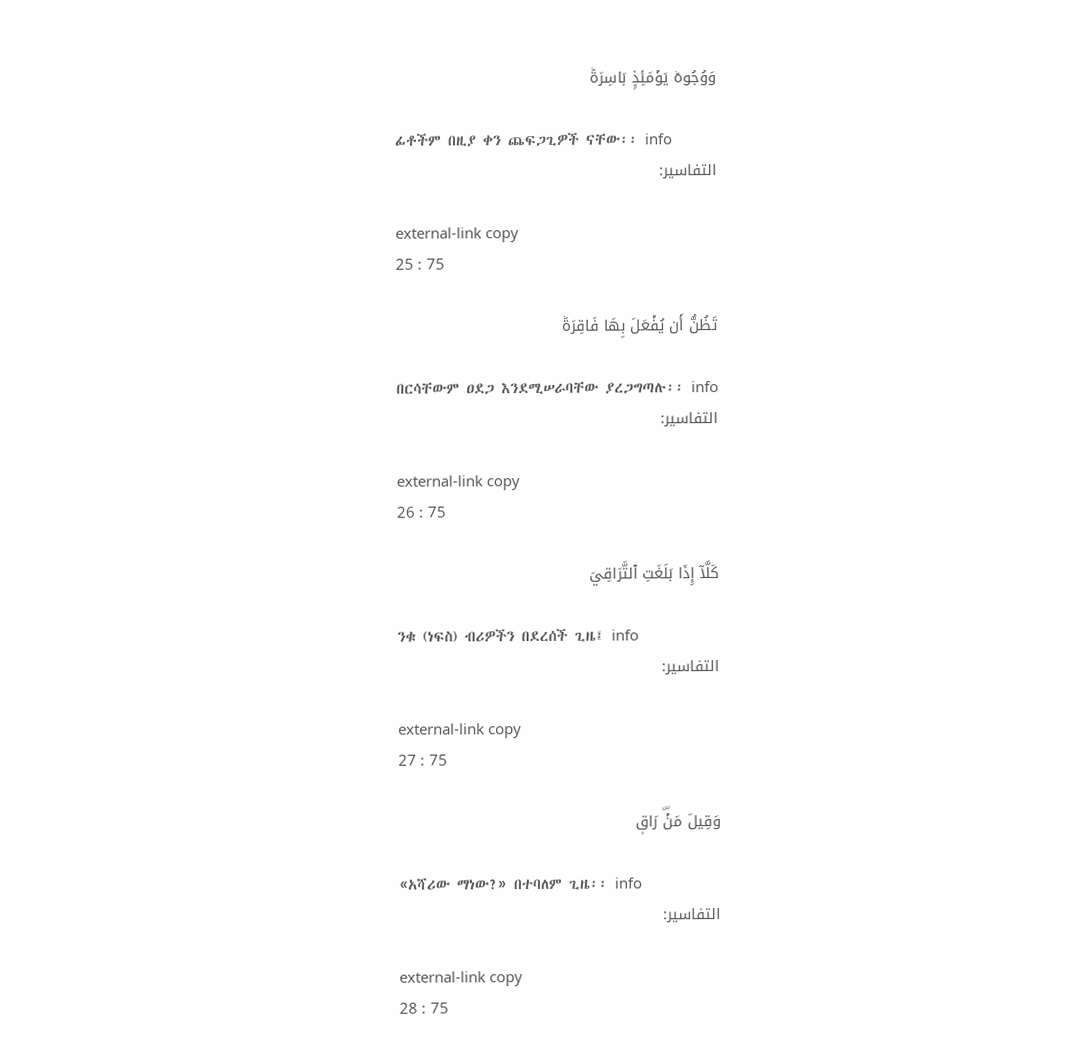وَوُجُوهٞ يَوۡمَئِذِۭ بَاسِرَةٞ

ፊቶችም በዚያ ቀን ጨፍጋጊዎች ናቸው፡፡ info
التفاسير:

external-link copy
25 : 75

تَظُنُّ أَن يُفۡعَلَ بِهَا فَاقِرَةٞ

በርሳቸውም ዐደጋ እንደሚሠራባቸው ያረጋግጣሉ፡፡ info
التفاسير:

external-link copy
26 : 75

كَلَّآ إِذَا بَلَغَتِ ٱلتَّرَاقِيَ

ንቁ (ነፍስ) ብሪዎችን በደረሰች ጊዜ፤ info
التفاسير:

external-link copy
27 : 75

وَقِيلَ مَنۡۜ رَاقٖ

«አሻሪው ማነው?» በተባለም ጊዜ፡፡ info
التفاسير:

external-link copy
28 : 75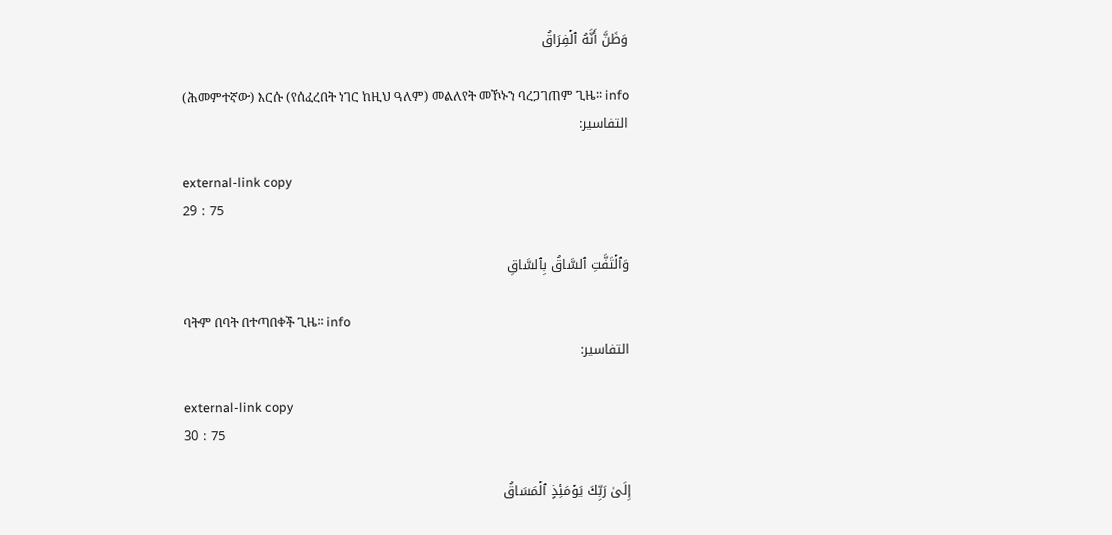وَظَنَّ أَنَّهُ ٱلۡفِرَاقُ

(ሕመምተኛው) እርሱ (የሰፈረበት ነገር ከዚህ ዓለም) መልለየት መኾኑን ባረጋገጠም ጊዜ፡፡ info
التفاسير:

external-link copy
29 : 75

وَٱلۡتَفَّتِ ٱلسَّاقُ بِٱلسَّاقِ

ባትም በባት በተጣበቀች ጊዜ፡፡ info
التفاسير:

external-link copy
30 : 75

إِلَىٰ رَبِّكَ يَوۡمَئِذٍ ٱلۡمَسَاقُ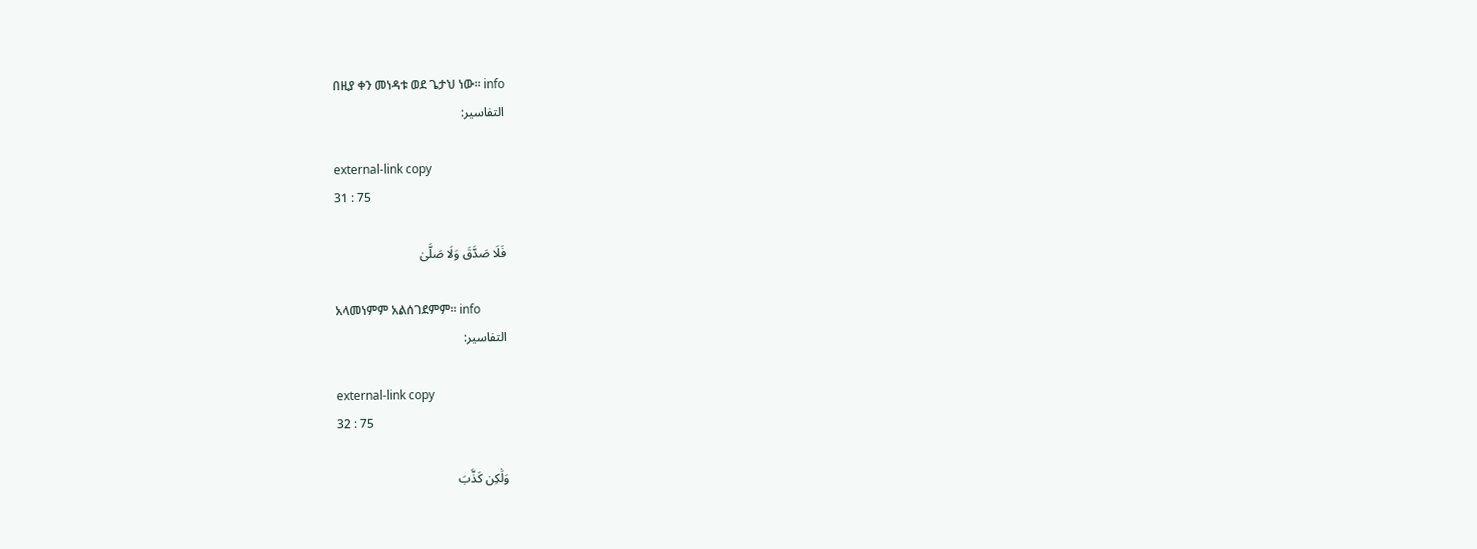በዚያ ቀን መነዳቱ ወደ ጌታህ ነው፡፡ info
التفاسير:

external-link copy
31 : 75

فَلَا صَدَّقَ وَلَا صَلَّىٰ

አላመነምም አልሰገደምም፡፡ info
التفاسير:

external-link copy
32 : 75

وَلَٰكِن كَذَّبَ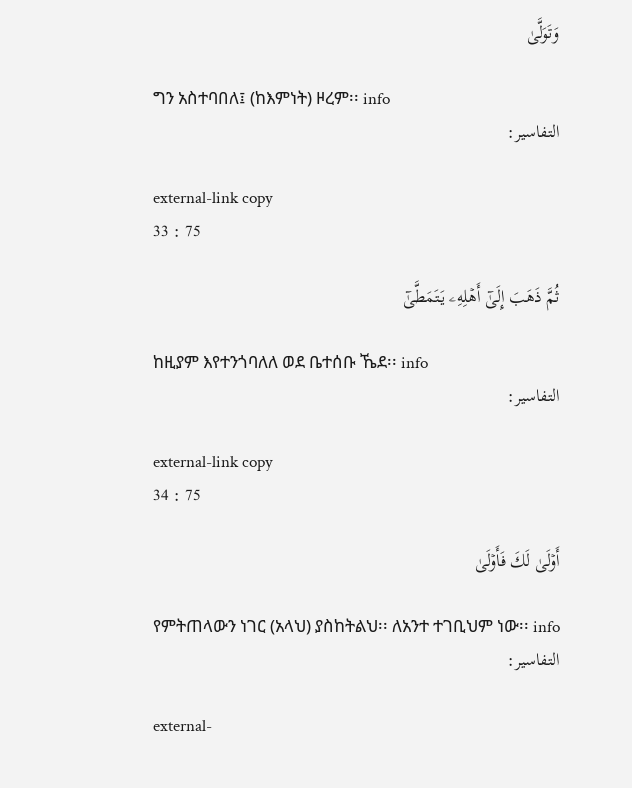وَتَوَلَّىٰ

ግን አስተባበለ፤ (ከእምነት) ዞረም፡፡ info
التفاسير:

external-link copy
33 : 75

ثُمَّ ذَهَبَ إِلَىٰٓ أَهۡلِهِۦ يَتَمَطَّىٰٓ

ከዚያም እየተንጎባለለ ወደ ቤተሰቡ ኼደ፡፡ info
التفاسير:

external-link copy
34 : 75

أَوۡلَىٰ لَكَ فَأَوۡلَىٰ

የምትጠላውን ነገር (አላህ) ያስከትልህ፡፡ ለአንተ ተገቢህም ነው፡፡ info
التفاسير:

external-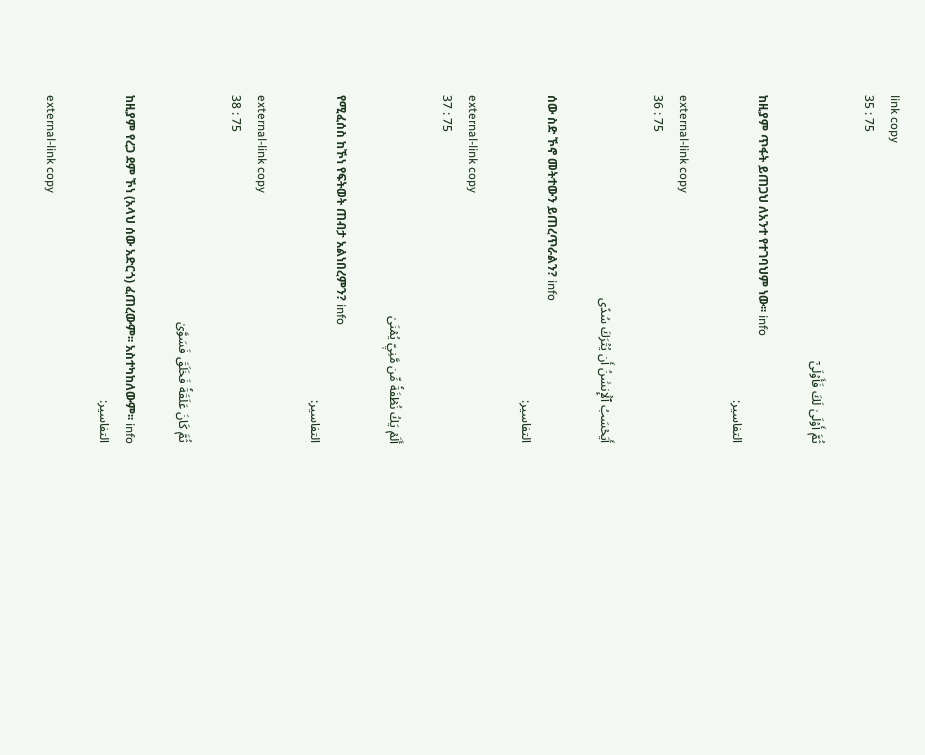link copy
35 : 75

ثُمَّ أَوۡلَىٰ لَكَ فَأَوۡلَىٰٓ

ከዚያም ጥፋት ይጠጋህ ለአንተ የተገባህም ነው፡፡ info
التفاسير:

external-link copy
36 : 75

أَيَحۡسَبُ ٱلۡإِنسَٰنُ أَن يُتۡرَكَ سُدًى

ሰው ስድ ኾኖ መትተውን ይጠረጥራልን? info
التفاسير:

external-link copy
37 : 75

أَلَمۡ يَكُ نُطۡفَةٗ مِّن مَّنِيّٖ يُمۡنَىٰ

የሚፈሰስ ከኾነ የፍትወት ጠብታ አልነበረምን? info
التفاسير:

external-link copy
38 : 75

ثُمَّ كَانَ عَلَقَةٗ فَخَلَقَ فَسَوَّىٰ

ከዚያም የረጋ ደም ኾነ (አላህ ሰው አድርጎ) ፈጠረውም፡፡ አስተካከለውም፡፡ info
التفاسير:

external-link copy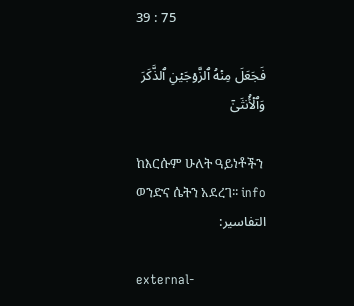39 : 75

فَجَعَلَ مِنۡهُ ٱلزَّوۡجَيۡنِ ٱلذَّكَرَ وَٱلۡأُنثَىٰٓ

ከእርሱም ሁለት ዓይነቶችን ወንድና ሴትን አደረገ፡፡ info
التفاسير:

external-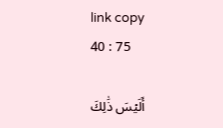link copy
40 : 75

أَلَيۡسَ ذَٰلِكَ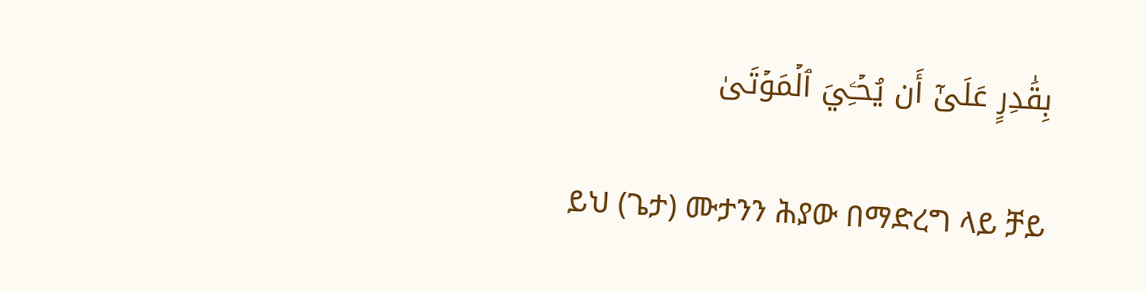بِقَٰدِرٍ عَلَىٰٓ أَن يُحۡـِۧيَ ٱلۡمَوۡتَىٰ

ይህ (ጌታ) ሙታንን ሕያው በማድረግ ላይ ቻይ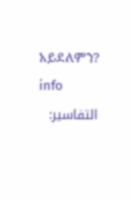አይደለምን? info
التفاسير: